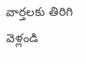వార్తలకు తిరిగి వెళ్లండి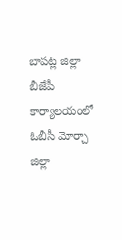బాపట్ల జిల్లా బీజేపీ కార్యాలయంలో ఓబీసీ మోర్చా జిల్లా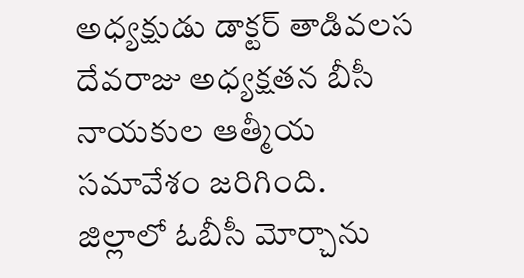అధ్యక్షుడు డాక్టర్ తాడివలస దేవరాజు అధ్యక్షతన బీసీ నాయకుల ఆత్మీయ సమావేశం జరిగింది.
జిల్లాలో ఓబీసీ మోర్చాను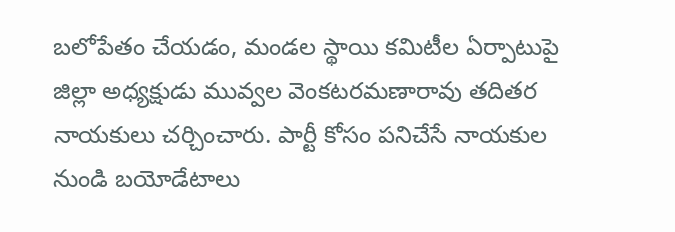బలోపేతం చేయడం, మండల స్థాయి కమిటీల ఏర్పాటుపై జిల్లా అధ్యక్షుడు మువ్వల వెంకటరమణారావు తదితర నాయకులు చర్చించారు. పార్టీ కోసం పనిచేసే నాయకుల నుండి బయోడేటాలు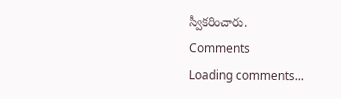స్వీకరించారు.
Comments
Loading comments...